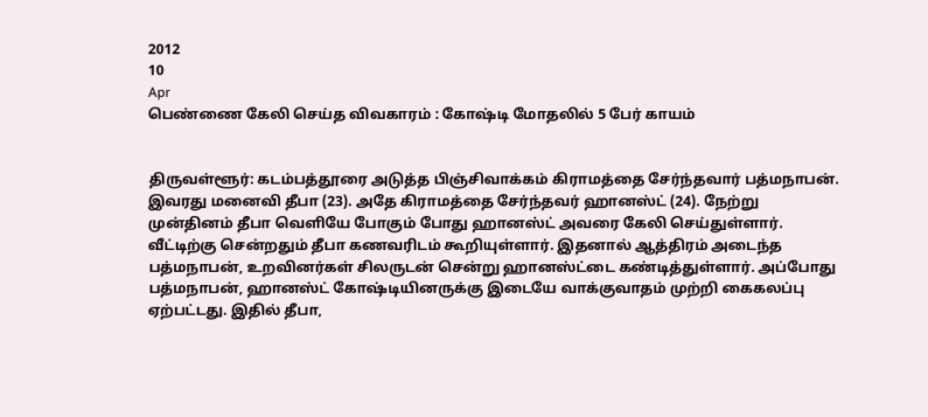2012
10
Apr
பெண்ணை கேலி செய்த விவகாரம் : கோஷ்டி மோதலில் 5 பேர் காயம்


திருவள்ளூர்: கடம்பத்தூரை அடுத்த பிஞ்சிவாக்கம் கிராமத்தை சேர்ந்தவார் பத்மநாபன். இவரது மனைவி தீபா (23). அதே கிராமத்தை சேர்ந்தவர் ஹானஸ்ட் (24). நேற்று முன்தினம் தீபா வெளியே போகும் போது ஹானஸ்ட் அவரை கேலி செய்துள்ளார். வீட்டிற்கு சென்றதும் தீபா கணவரிடம் கூறியுள்ளார். இதனால் ஆத்திரம் அடைந்த பத்மநாபன், உறவினர்கள் சிலருடன் சென்று ஹானஸ்ட்டை கண்டித்துள்ளார். அப்போது பத்மநாபன், ஹானஸ்ட் கோஷ்டியினருக்கு இடையே வாக்குவாதம் முற்றி கைகலப்பு ஏற்பட்டது. இதில் தீபா,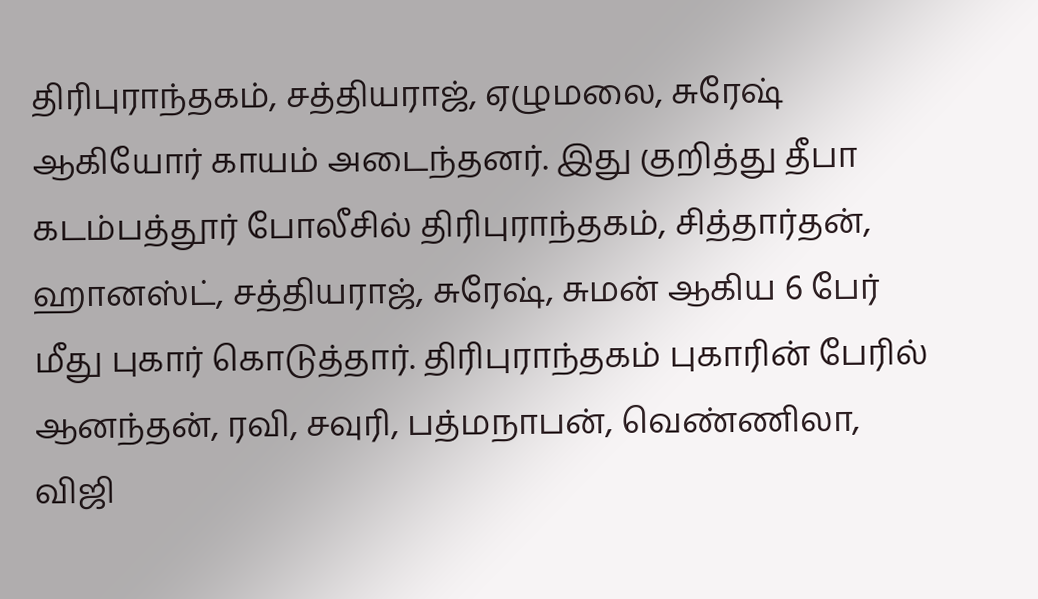திரிபுராந்தகம், சத்தியராஜ், ஏழுமலை, சுரேஷ் ஆகியோர் காயம் அடைந்தனர். இது குறித்து தீபா கடம்பத்தூர் போலீசில் திரிபுராந்தகம், சித்தார்தன், ஹானஸ்ட், சத்தியராஜ், சுரேஷ், சுமன் ஆகிய 6 பேர் மீது புகார் கொடுத்தார். திரிபுராந்தகம் புகாரின் பேரில் ஆனந்தன், ரவி, சவுரி, பத்மநாபன், வெண்ணிலா, விஜி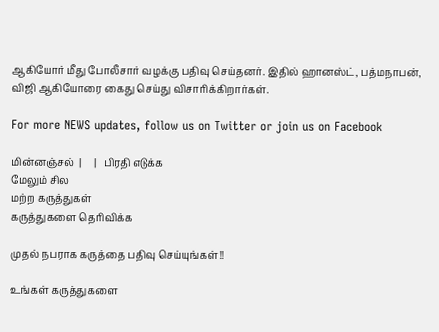ஆகியோர் மீது போலீசார் வழக்கு பதிவு செய்தனர். இதில் ஹானஸ்ட், பத்மநாபன், விஜி ஆகியோரை கைது செய்து விசாரிக்கிறார்கள்.

For more NEWS updates, follow us on Twitter or join us on Facebook

மின்னஞ்சல்  |     |   பிரதி எடுக்க
மேலும் சில
மற்ற கருத்துகள்
கருத்துகளை தெரிவிக்க

முதல் நபராக கருத்தை பதிவு செய்யுங்கள்!!

உங்கள் கருத்துகளை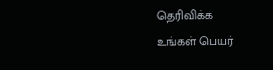தெரிவிக்க
உங்கள் பெயர்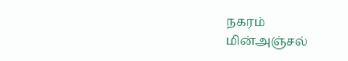நகரம்
மின்அஞ்சல்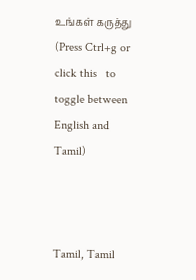உங்கள் கருத்து
(Press Ctrl+g or click this   to toggle between English and Tamil)



Tamil, Tamil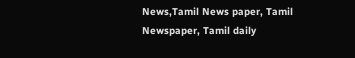News,Tamil News paper, Tamil Newspaper, Tamil daily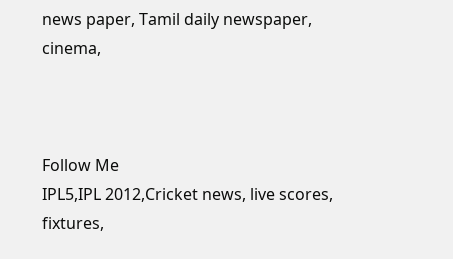news paper, Tamil daily newspaper, cinema,



Follow Me
IPL5,IPL 2012,Cricket news, live scores, fixtures,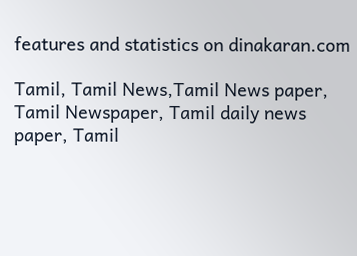features and statistics on dinakaran.com

Tamil, Tamil News,Tamil News paper, Tamil Newspaper, Tamil daily news paper, Tamil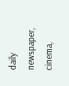daily newspaper, cinema,